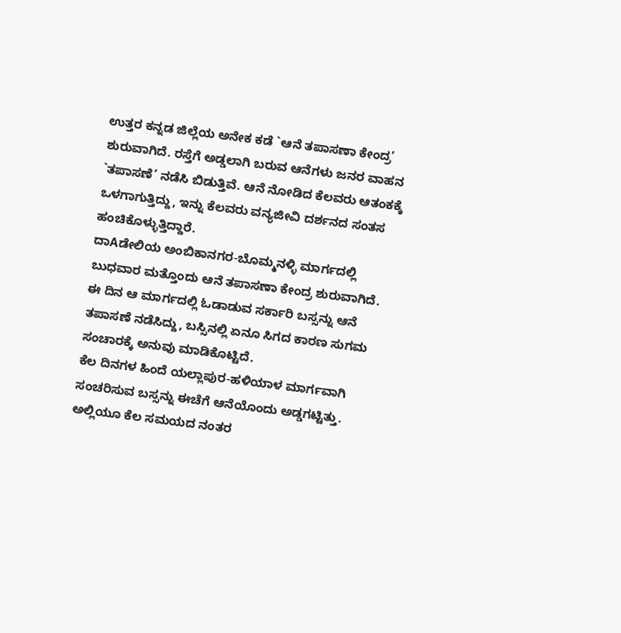ಉತ್ತರ ಕನ್ನಡ ಜಿಲ್ಲೆಯ ಅನೇಕ ಕಡೆ `ಆನೆ ತಪಾಸಣಾ ಕೇಂದ್ರ’ ಶುರುವಾಗಿದೆ. ರಸ್ತೆಗೆ ಅಡ್ಡಲಾಗಿ ಬರುವ ಆನೆಗಳು ಜನರ ವಾಹನ `ತಪಾಸಣೆ’ ನಡೆಸಿ ಬಿಡುತ್ತಿವೆ. ಆನೆ ನೋಡಿದ ಕೆಲವರು ಆತಂಕಕ್ಕೆ ಒಳಗಾಗುತ್ತಿದ್ದು, ಇನ್ನು ಕೆಲವರು ವನ್ಯಜೀವಿ ದರ್ಶನದ ಸಂತಸ ಹಂಚಿಕೊಳ್ಳುತ್ತಿದ್ದಾರೆ.
ದಾAಡೇಲಿಯ ಅಂಬಿಕಾನಗರ-ಬೊಮ್ಮನಳ್ಳಿ ಮಾರ್ಗದಲ್ಲಿ ಬುಧವಾರ ಮತ್ತೊಂದು ಆನೆ ತಪಾಸಣಾ ಕೇಂದ್ರ ಶುರುವಾಗಿದೆ. ಈ ದಿನ ಆ ಮಾರ್ಗದಲ್ಲಿ ಓಡಾಡುವ ಸರ್ಕಾರಿ ಬಸ್ಸನ್ನು ಆನೆ ತಪಾಸಣೆ ನಡೆಸಿದ್ದು, ಬಸ್ಸಿನಲ್ಲಿ ಏನೂ ಸಿಗದ ಕಾರಣ ಸುಗಮ ಸಂಚಾರಕ್ಕೆ ಅನುವು ಮಾಡಿಕೊಟ್ಟಿದೆ.
ಕೆಲ ದಿನಗಳ ಹಿಂದೆ ಯಲ್ಲಾಪುರ-ಹಳಿಯಾಳ ಮಾರ್ಗವಾಗಿ ಸಂಚರಿಸುವ ಬಸ್ಸನ್ನು ಈಚೆಗೆ ಆನೆಯೊಂದು ಅಡ್ಡಗಟ್ಟಿತ್ತು. ಅಲ್ಲಿಯೂ ಕೆಲ ಸಮಯದ ನಂತರ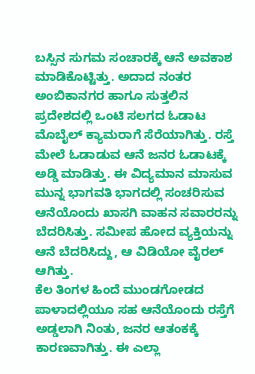ಬಸ್ಸಿನ ಸುಗಮ ಸಂಚಾರಕ್ಕೆ ಆನೆ ಅವಕಾಶ ಮಾಡಿಕೊಟ್ಟಿತ್ತು. ಅದಾದ ನಂತರ ಅಂಬಿಕಾನಗರ ಹಾಗೂ ಸುತ್ತಲಿನ ಪ್ರದೇಶದಲ್ಲಿ ಒಂಟಿ ಸಲಗದ ಓಡಾಟ ಮೊಬೈಲ್ ಕ್ಯಾಮರಾಗೆ ಸೆರೆಯಾಗಿತ್ತು. ರಸ್ತೆ ಮೇಲೆ ಓಡಾಡುವ ಆನೆ ಜನರ ಓಡಾಟಕ್ಕೆ ಅಡ್ಡಿ ಮಾಡಿತ್ತು. ಈ ವಿದ್ಯಮಾನ ಮಾಸುವ ಮುನ್ನ ಭಾಗವತಿ ಭಾಗದಲ್ಲಿ ಸಂಚರಿಸುವ ಆನೆಯೊಂದು ಖಾಸಗಿ ವಾಹನ ಸವಾರರನ್ನು ಬೆದರಿಸಿತ್ತು. ಸಮೀಪ ಹೋದ ವ್ಯಕ್ತಿಯನ್ನು ಆನೆ ಬೆದರಿಸಿದ್ದು, ಆ ವಿಡಿಯೋ ವೈರಲ್ ಆಗಿತ್ತು.
ಕೆಲ ತಿಂಗಳ ಹಿಂದೆ ಮುಂಡಗೋಡದ ಪಾಳಾದಲ್ಲಿಯೂ ಸಹ ಆನೆಯೊಂದು ರಸ್ತೆಗೆ ಅಡ್ಡಲಾಗಿ ನಿಂತು, ಜನರ ಆತಂಕಕ್ಕೆ ಕಾರಣವಾಗಿತ್ತು. ಈ ಎಲ್ಲಾ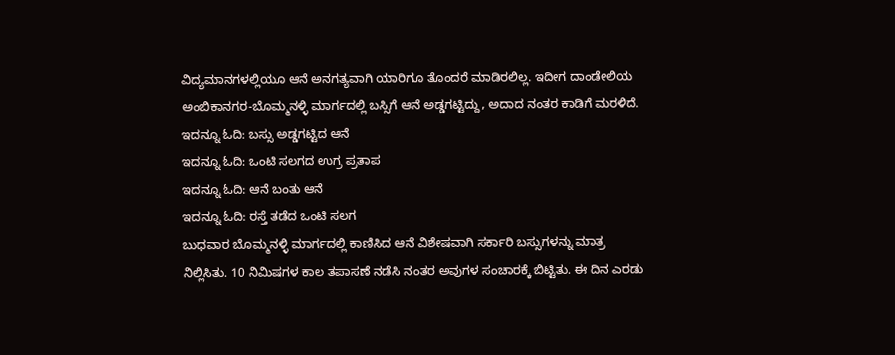ವಿದ್ಯಮಾನಗಳಲ್ಲಿಯೂ ಆನೆ ಅನಗತ್ಯವಾಗಿ ಯಾರಿಗೂ ತೊಂದರೆ ಮಾಡಿರಲಿಲ್ಲ. ಇದೀಗ ದಾಂಡೇಲಿಯ ಅಂಬಿಕಾನಗರ-ಬೊಮ್ಮನಳ್ಳಿ ಮಾರ್ಗದಲ್ಲಿ ಬಸ್ಸಿಗೆ ಆನೆ ಅಡ್ಡಗಟ್ಟಿದ್ದು, ಅದಾದ ನಂತರ ಕಾಡಿಗೆ ಮರಳಿದೆ.
ಇದನ್ನೂ ಓದಿ: ಬಸ್ಸು ಅಡ್ಡಗಟ್ಟಿದ ಆನೆ
ಇದನ್ನೂ ಓದಿ: ಒಂಟಿ ಸಲಗದ ಉಗ್ರ ಪ್ರತಾಪ
ಇದನ್ನೂ ಓದಿ: ಆನೆ ಬಂತು ಆನೆ
ಇದನ್ನೂ ಓದಿ: ರಸ್ತೆ ತಡೆದ ಒಂಟಿ ಸಲಗ
ಬುಧವಾರ ಬೊಮ್ಮನಳ್ಳಿ ಮಾರ್ಗದಲ್ಲಿ ಕಾಣಿಸಿದ ಆನೆ ವಿಶೇಷವಾಗಿ ಸರ್ಕಾರಿ ಬಸ್ಸುಗಳನ್ನು ಮಾತ್ರ ನಿಲ್ಲಿಸಿತು. 10 ನಿಮಿಷಗಳ ಕಾಲ ತಪಾಸಣೆ ನಡೆಸಿ ನಂತರ ಅವುಗಳ ಸಂಚಾರಕ್ಕೆ ಬಿಟ್ಟಿತು. ಈ ದಿನ ಎರಡು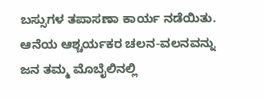ಬಸ್ಸುಗಳ ತಪಾಸಣಾ ಕಾರ್ಯ ನಡೆಯಿತು. ಆನೆಯ ಆಶ್ಚರ್ಯಕರ ಚಲನ-ವಲನವನ್ನು ಜನ ತಮ್ಮ ಮೊಬೈಲಿನಲ್ಲಿ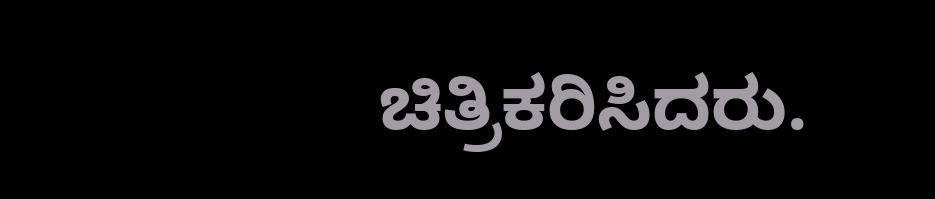ಚಿತ್ರಿಕರಿಸಿದರು.